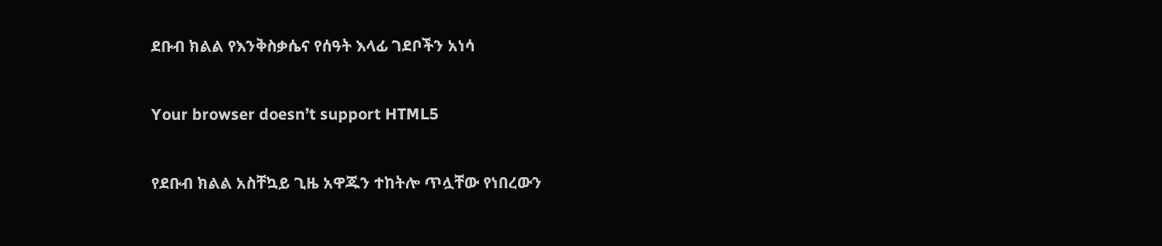ደቡብ ክልል የእንቅስቃሴና የሰዓት እላፊ ገደቦችን አነሳ

Your browser doesn’t support HTML5

የደቡብ ክልል አስቸኳይ ጊዜ አዋጁን ተከትሎ ጥሏቸው የነበረውን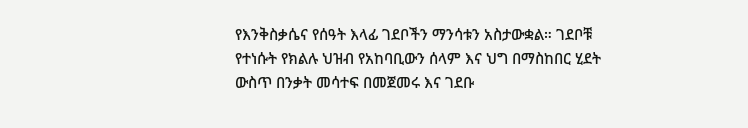የእንቅስቃሴና የሰዓት እላፊ ገደቦችን ማንሳቱን አስታውቋል። ገደቦቹ የተነሱት የክልሉ ህዝብ የአከባቢውን ሰላም እና ህግ በማስከበር ሂደት ውስጥ በንቃት መሳተፍ በመጀመሩ እና ገደቡ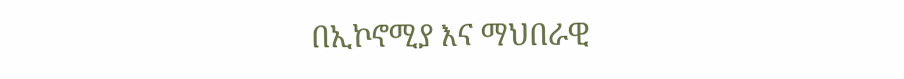በኢኮኖሚያ እና ማህበራዊ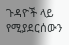ጉዳዮች ላይ የሚያደርሰውን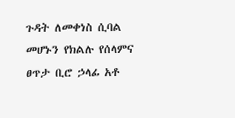ጉዳት ለመቀነስ ሲባል መሆኑን የክልሉ የሰላምና ፀጥታ ቢሮ ኃላፊ አቶ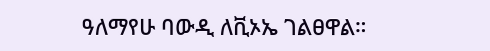ዓለማየሁ ባውዲ ለቪኦኤ ገልፀዋል።